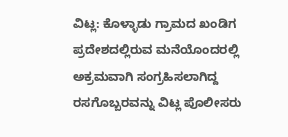ವಿಟ್ಲ: ಕೊಳ್ಳಾಡು ಗ್ರಾಮದ ಖಂಡಿಗ ಪ್ರದೇಶದಲ್ಲಿರುವ ಮನೆಯೊಂದರಲ್ಲಿ ಅಕ್ರಮವಾಗಿ ಸಂಗ್ರಹಿಸಲಾಗಿದ್ದ ರಸಗೊಬ್ಬರವನ್ನು ವಿಟ್ಲ ಪೊಲೀಸರು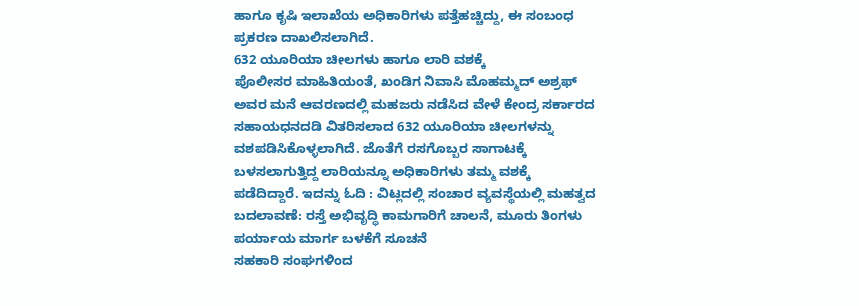ಹಾಗೂ ಕೃಷಿ ಇಲಾಖೆಯ ಅಧಿಕಾರಿಗಳು ಪತ್ತೆಹಚ್ಚಿದ್ದು, ಈ ಸಂಬಂಧ ಪ್ರಕರಣ ದಾಖಲಿಸಲಾಗಿದೆ.
632 ಯೂರಿಯಾ ಚೀಲಗಳು ಹಾಗೂ ಲಾರಿ ವಶಕ್ಕೆ
ಪೊಲೀಸರ ಮಾಹಿತಿಯಂತೆ, ಖಂಡಿಗ ನಿವಾಸಿ ಮೊಹಮ್ಮದ್ ಅಶ್ರಫ್ ಅವರ ಮನೆ ಆವರಣದಲ್ಲಿ ಮಹಜರು ನಡೆಸಿದ ವೇಳೆ ಕೇಂದ್ರ ಸರ್ಕಾರದ ಸಹಾಯಧನದಡಿ ವಿತರಿಸಲಾದ 632 ಯೂರಿಯಾ ಚೀಲಗಳನ್ನು ವಶಪಡಿಸಿಕೊಳ್ಳಲಾಗಿದೆ. ಜೊತೆಗೆ ರಸಗೊಬ್ಬರ ಸಾಗಾಟಕ್ಕೆ ಬಳಸಲಾಗುತ್ತಿದ್ದ ಲಾರಿಯನ್ನೂ ಅಧಿಕಾರಿಗಳು ತಮ್ಮ ವಶಕ್ಕೆ ಪಡೆದಿದ್ದಾರೆ. ಇದನ್ನು ಓದಿ : ವಿಟ್ಲದಲ್ಲಿ ಸಂಚಾರ ವ್ಯವಸ್ಥೆಯಲ್ಲಿ ಮಹತ್ವದ ಬದಲಾವಣೆ: ರಸ್ತೆ ಅಭಿವೃದ್ಧಿ ಕಾಮಗಾರಿಗೆ ಚಾಲನೆ, ಮೂರು ತಿಂಗಳು ಪರ್ಯಾಯ ಮಾರ್ಗ ಬಳಕೆಗೆ ಸೂಚನೆ
ಸಹಕಾರಿ ಸಂಘಗಳಿಂದ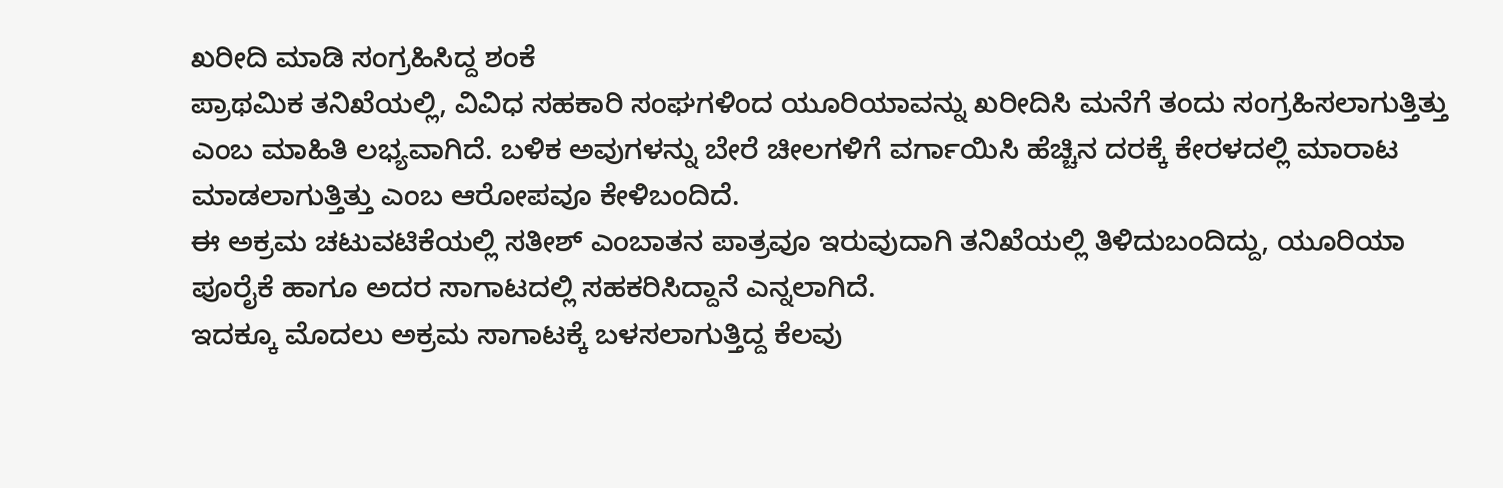ಖರೀದಿ ಮಾಡಿ ಸಂಗ್ರಹಿಸಿದ್ದ ಶಂಕೆ
ಪ್ರಾಥಮಿಕ ತನಿಖೆಯಲ್ಲಿ, ವಿವಿಧ ಸಹಕಾರಿ ಸಂಘಗಳಿಂದ ಯೂರಿಯಾವನ್ನು ಖರೀದಿಸಿ ಮನೆಗೆ ತಂದು ಸಂಗ್ರಹಿಸಲಾಗುತ್ತಿತ್ತು ಎಂಬ ಮಾಹಿತಿ ಲಭ್ಯವಾಗಿದೆ. ಬಳಿಕ ಅವುಗಳನ್ನು ಬೇರೆ ಚೀಲಗಳಿಗೆ ವರ್ಗಾಯಿಸಿ ಹೆಚ್ಚಿನ ದರಕ್ಕೆ ಕೇರಳದಲ್ಲಿ ಮಾರಾಟ ಮಾಡಲಾಗುತ್ತಿತ್ತು ಎಂಬ ಆರೋಪವೂ ಕೇಳಿಬಂದಿದೆ.
ಈ ಅಕ್ರಮ ಚಟುವಟಿಕೆಯಲ್ಲಿ ಸತೀಶ್ ಎಂಬಾತನ ಪಾತ್ರವೂ ಇರುವುದಾಗಿ ತನಿಖೆಯಲ್ಲಿ ತಿಳಿದುಬಂದಿದ್ದು, ಯೂರಿಯಾ ಪೂರೈಕೆ ಹಾಗೂ ಅದರ ಸಾಗಾಟದಲ್ಲಿ ಸಹಕರಿಸಿದ್ದಾನೆ ಎನ್ನಲಾಗಿದೆ.
ಇದಕ್ಕೂ ಮೊದಲು ಅಕ್ರಮ ಸಾಗಾಟಕ್ಕೆ ಬಳಸಲಾಗುತ್ತಿದ್ದ ಕೆಲವು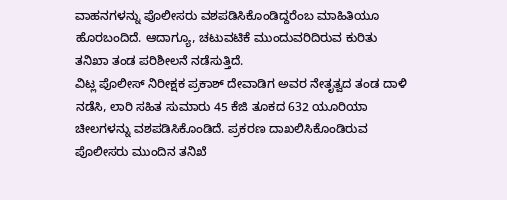ವಾಹನಗಳನ್ನು ಪೊಲೀಸರು ವಶಪಡಿಸಿಕೊಂಡಿದ್ದರೆಂಬ ಮಾಹಿತಿಯೂ ಹೊರಬಂದಿದೆ. ಆದಾಗ್ಯೂ, ಚಟುವಟಿಕೆ ಮುಂದುವರಿದಿರುವ ಕುರಿತು ತನಿಖಾ ತಂಡ ಪರಿಶೀಲನೆ ನಡೆಸುತ್ತಿದೆ.
ವಿಟ್ಲ ಪೊಲೀಸ್ ನಿರೀಕ್ಷಕ ಪ್ರಕಾಶ್ ದೇವಾಡಿಗ ಅವರ ನೇತೃತ್ವದ ತಂಡ ದಾಳಿ ನಡೆಸಿ, ಲಾರಿ ಸಹಿತ ಸುಮಾರು 45 ಕೆಜಿ ತೂಕದ 632 ಯೂರಿಯಾ ಚೀಲಗಳನ್ನು ವಶಪಡಿಸಿಕೊಂಡಿದೆ. ಪ್ರಕರಣ ದಾಖಲಿಸಿಕೊಂಡಿರುವ ಪೊಲೀಸರು ಮುಂದಿನ ತನಿಖೆ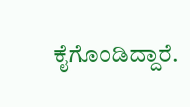ಕೈಗೊಂಡಿದ್ದಾರೆ.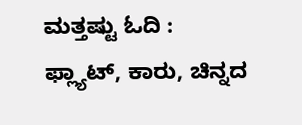ಮತ್ತಷ್ಟು ಓದಿ :
ಫ್ಲ್ಯಾಟ್, ಕಾರು, ಚಿನ್ನದ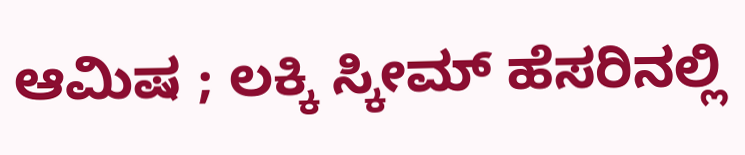ಆಮಿಷ ; ಲಕ್ಕಿ ಸ್ಕೀಮ್ ಹೆಸರಿನಲ್ಲಿ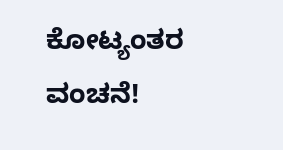ಕೋಟ್ಯಂತರ ವಂಚನೆ!